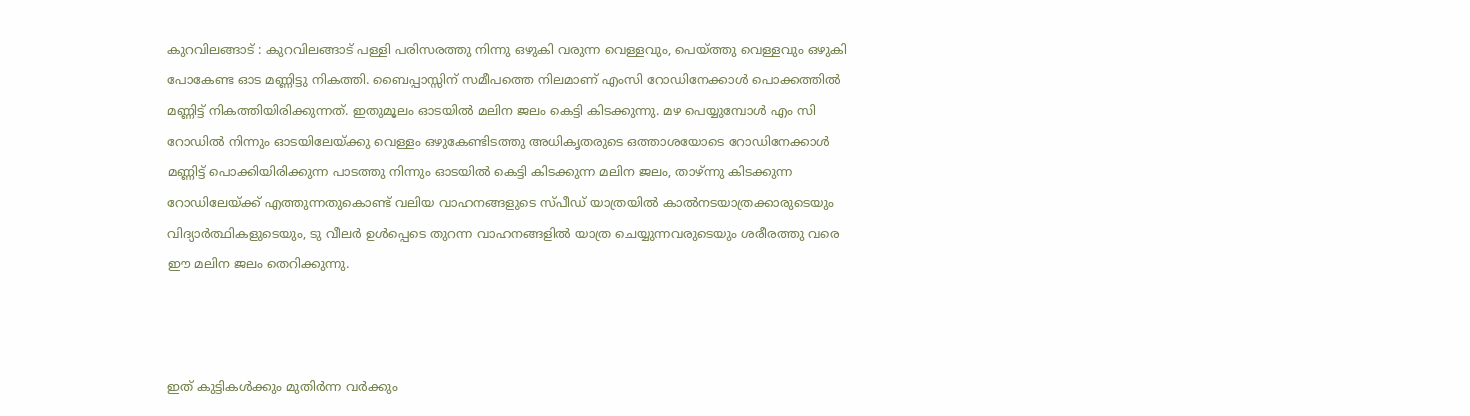കുറവിലങ്ങാട് : കുറവിലങ്ങാട് പള്ളി പരിസരത്തു നിന്നു ഒഴുകി വരുന്ന വെള്ളവും, പെയ്ത്തു വെള്ളവും ഒഴുകി പോകേണ്ട ഓട മണ്ണിട്ടു നികത്തി. ബൈപ്പാസ്സിന് സമീപത്തെ നിലമാണ് എംസി റോഡിനേക്കാൾ പൊക്കത്തിൽ മണ്ണിട്ട് നികത്തിയിരിക്കുന്നത്. ഇതുമൂലം ഓടയിൽ മലിന ജലം കെട്ടി കിടക്കുന്നു. മഴ പെയ്യുമ്പോൾ എം സി റോഡിൽ നിന്നും ഓടയിലേയ്ക്കു വെള്ളം ഒഴുകേണ്ടിടത്തു അധികൃതരുടെ ഒത്താശയോടെ റോഡിനേക്കാൾ മണ്ണിട്ട് പൊക്കിയിരിക്കുന്ന പാടത്തു നിന്നും ഓടയിൽ കെട്ടി കിടക്കുന്ന മലിന ജലം, താഴ്ന്നു കിടക്കുന്ന റോഡിലേയ്ക്ക് എത്തുന്നതുകൊണ്ട് വലിയ വാഹനങ്ങളുടെ സ്പീഡ് യാത്രയിൽ കാൽനടയാത്രക്കാരുടെയും വിദ്യാർത്ഥികളുടെയും, ടു വീലർ ഉൾപ്പെടെ തുറന്ന വാഹനങ്ങളിൽ യാത്ര ചെയ്യുന്നവരുടെയും ശരീരത്തു വരെ
ഈ മലിന ജലം തെറിക്കുന്നു.



ഇത് കുട്ടികൾക്കും മുതിർന്ന വർക്കും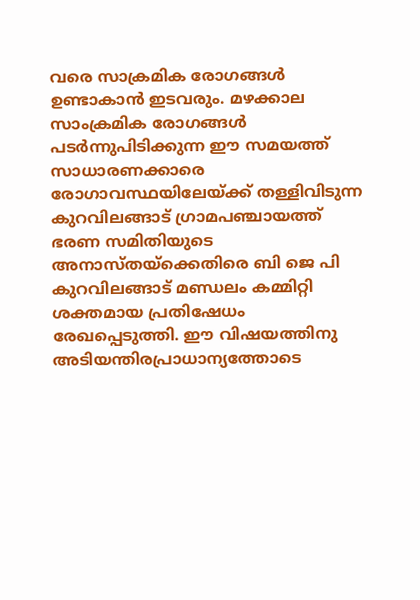വരെ സാക്രമിക രോഗങ്ങൾ ഉണ്ടാകാൻ ഇടവരും. മഴക്കാല സാംക്രമിക രോഗങ്ങൾ പടർന്നുപിടിക്കുന്ന ഈ സമയത്ത് സാധാരണക്കാരെ രോഗാവസ്ഥയിലേയ്ക്ക് തള്ളിവിടുന്ന കുറവിലങ്ങാട് ഗ്രാമപഞ്ചായത്ത് ഭരണ സമിതിയുടെ അനാസ്തയ്ക്കെതിരെ ബി ജെ പി കുറവിലങ്ങാട് മണ്ഡലം കമ്മിറ്റി ശക്തമായ പ്രതിഷേധം രേഖപ്പെടുത്തി. ഈ വിഷയത്തിനു അടിയന്തിരപ്രാധാന്യത്തോടെ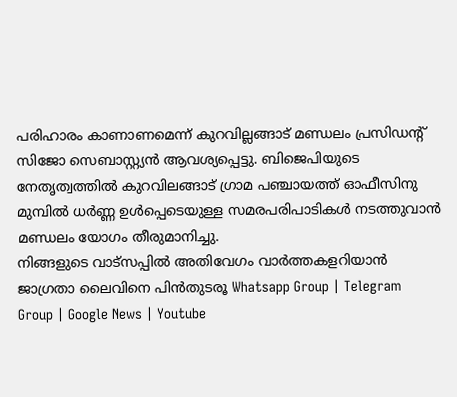പരിഹാരം കാണാണമെന്ന് കുറവില്ലങ്ങാട് മണ്ഡലം പ്രസിഡന്റ് സിജോ സെബാസ്റ്റ്യൻ ആവശ്യപ്പെട്ടു. ബിജെപിയുടെ നേതൃത്വത്തിൽ കുറവിലങ്ങാട് ഗ്രാമ പഞ്ചായത്ത് ഓഫീസിനു മുമ്പിൽ ധർണ്ണ ഉൾപ്പെടെയുള്ള സമരപരിപാടികൾ നടത്തുവാൻ മണ്ഡലം യോഗം തീരുമാനിച്ചു.
നിങ്ങളുടെ വാട്സപ്പിൽ അതിവേഗം വാർത്തകളറിയാൻ ജാഗ്രതാ ലൈവിനെ പിൻതുടരൂ Whatsapp Group | Telegram Group | Google News | Youtube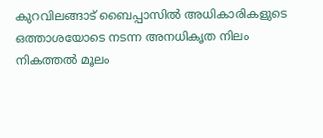കുറവിലങ്ങാട് ബൈപ്പാസിൽ അധികാരികളുടെ ഒത്താശയോടെ നടന്ന അനധികൃത നിലം നികത്തൽ മൂലം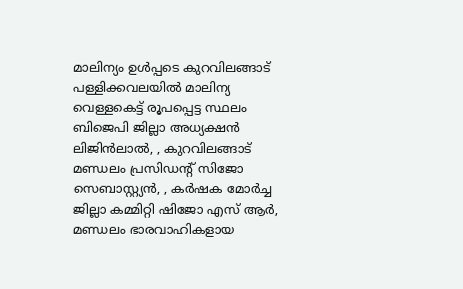മാലിന്യം ഉൾപ്പടെ കുറവിലങ്ങാട് പള്ളിക്കവലയിൽ മാലിന്യ വെള്ളകെട്ട് രൂപപ്പെട്ട സ്ഥലം ബിജെപി ജില്ലാ അധ്യക്ഷൻ ലിജിൻലാൽ, , കുറവിലങ്ങാട് മണ്ഡലം പ്രസിഡന്റ് സിജോ സെബാസ്റ്റ്യൻ, , കർഷക മോർച്ച ജില്ലാ കമ്മിറ്റി ഷിജോ എസ് ആർ, മണ്ഡലം ഭാരവാഹികളായ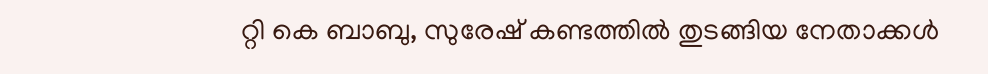റ്റി കെ ബാബു, സുരേഷ് കണ്ടത്തിൽ തുടങ്ങിയ നേതാക്കൾ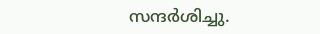സന്ദർശിച്ചു.